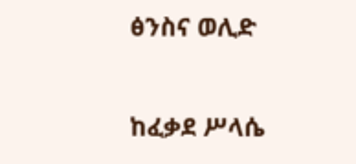ፅንስና ወሊድ

ከፈቃደ ሥላሴ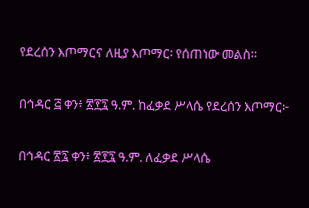የደረሰን እጦማርና ለዚያ እጦማር፡ የሰጠነው መልስ።

በኅዳር ፭ ቀን፥ ፳፻፯ ዓ.ም. ከፈቃደ ሥላሴ የደረሰን እጦማር፦

በኅዳር ፳፯ ቀን፥ ፳፻፯ ዓ.ም. ለፈቃደ ሥላሴ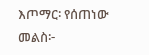እጦማር፡ የሰጠነው መልስ፦